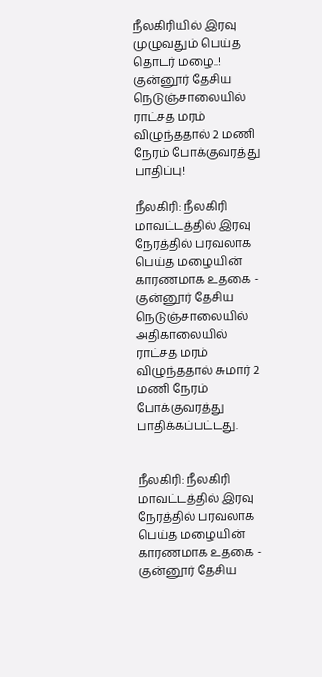நீலகிரியில் இரவு முழுவதும் பெய்த தொடர் மழை..! குன்னூர் தேசிய நெடுஞ்சாலையில் ராட்சத மரம் விழுந்ததால் 2 மணி நேரம் போக்குவரத்து பாதிப்பு!

நீலகிரி: நீலகிரி மாவட்டத்தில் இரவு நேரத்தில் பரவலாக பெய்த மழையின் காரணமாக உதகை - குன்னூர் தேசிய நெடுஞ்சாலையில் அதிகாலையில் ராட்சத மரம் விழுந்ததால் சுமார் 2 மணி நேரம் போக்குவரத்து பாதிக்கப்பட்டது.


நீலகிரி: நீலகிரி மாவட்டத்தில் இரவு நேரத்தில் பரவலாக பெய்த மழையின் காரணமாக உதகை - குன்னூர் தேசிய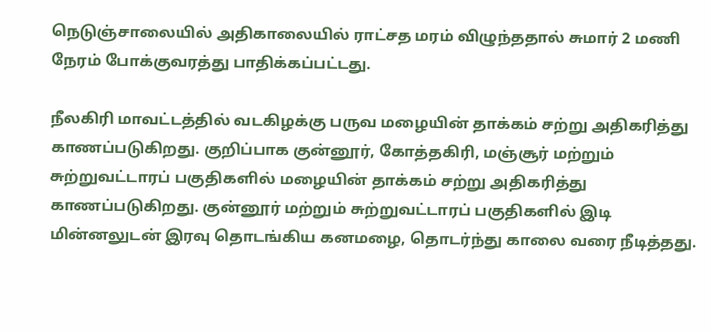நெடுஞ்சாலையில் அதிகாலையில் ராட்சத மரம் விழுந்ததால் சுமார் 2 மணி நேரம் போக்குவரத்து பாதிக்கப்பட்டது.

நீலகிரி மாவட்டத்தில் வடகிழக்கு பருவ மழையின் தாக்கம் சற்று அதிகரித்து காணப்படுகிறது. குறிப்பாக குன்னூர், கோத்தகிரி, மஞ்சூர் மற்றும் சுற்றுவட்டாரப் பகுதிகளில் மழையின் தாக்கம் சற்று அதிகரித்து காணப்படுகிறது. குன்னூர் மற்றும் சுற்றுவட்டாரப் பகுதிகளில் இடி மின்னலுடன் இரவு தொடங்கிய கனமழை, தொடர்ந்து காலை வரை நீடித்தது.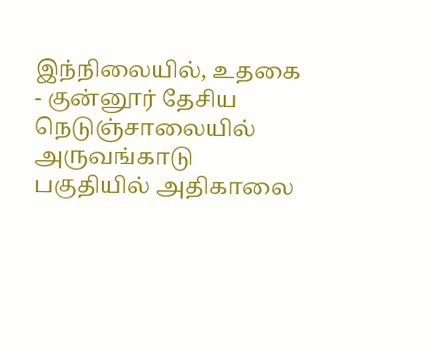இந்நிலையில், உதகை - குன்னூர் தேசிய நெடுஞ்சாலையில் அருவங்காடு பகுதியில் அதிகாலை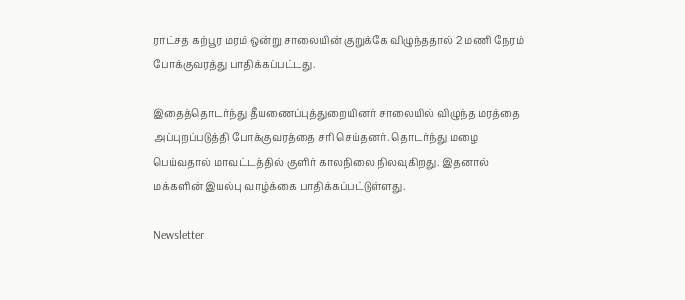ராட்சத கற்பூர மரம் ஒன்று சாலையின் குறுக்கே விழுந்ததால் 2 மணி நேரம் போக்குவரத்து பாதிக்கப்பட்டது.

இதைத்தொடர்ந்து தீயணைப்புத்துறையினர் சாலையில் விழுந்த மரத்தை அப்புறப்படுத்தி போக்குவரத்தை சரி செய்தனர். தொடர்ந்து மழை பெய்வதால் மாவட்டத்தில் குளிர் காலநிலை நிலவுகிறது. இதனால் மக்களின் இயல்பு வாழ்க்கை பாதிக்கப்பட்டுள்ளது.

Newsletter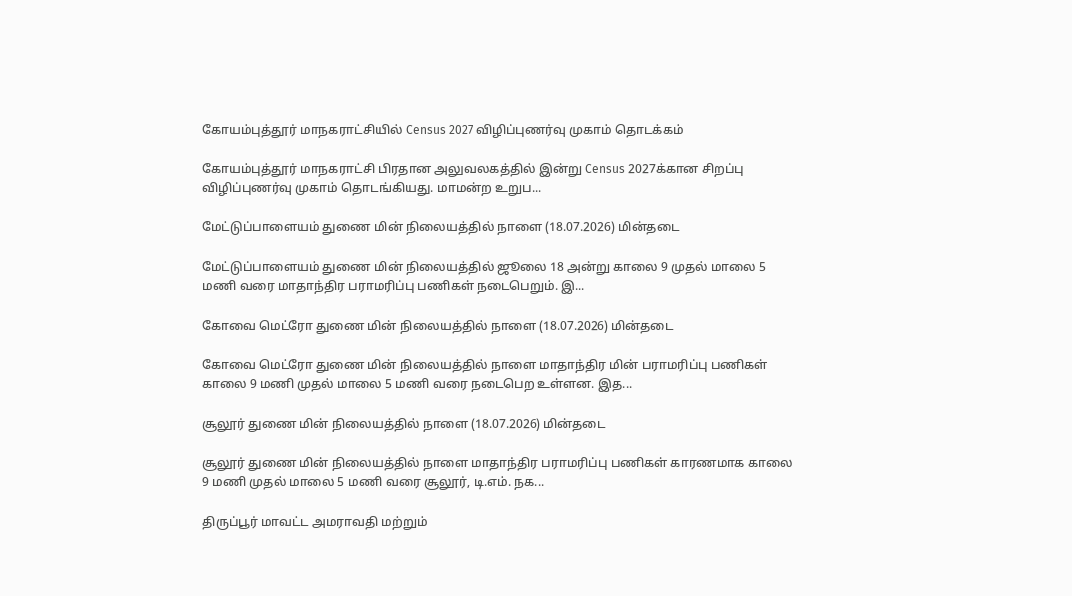கோயம்புத்தூர் மாநகராட்சியில் Census 2027 விழிப்புணர்வு முகாம் தொடக்கம்

கோயம்புத்தூர் மாநகராட்சி பிரதான அலுவலகத்தில் இன்று Census 2027க்கான சிறப்பு விழிப்புணர்வு முகாம் தொடங்கியது. மாமன்ற உறுப...

மேட்டுப்பாளையம் துணை மின் நிலையத்தில் நாளை (18.07.2026) மின்தடை

மேட்டுப்பாளையம் துணை மின் நிலையத்தில் ஜூலை 18 அன்று காலை 9 முதல் மாலை 5 மணி வரை மாதாந்திர பராமரிப்பு பணிகள் நடைபெறும். இ...

கோவை மெட்ரோ துணை மின் நிலையத்தில் நாளை (18.07.2026) மின்தடை

கோவை மெட்ரோ துணை மின் நிலையத்தில் நாளை மாதாந்திர மின் பராமரிப்பு பணிகள் காலை 9 மணி முதல் மாலை 5 மணி வரை நடைபெற உள்ளன. இத...

சூலூர் துணை மின் நிலையத்தில் நாளை (18.07.2026) மின்தடை

சூலூர் துணை மின் நிலையத்தில் நாளை மாதாந்திர பராமரிப்பு பணிகள் காரணமாக காலை 9 மணி முதல் மாலை 5 மணி வரை சூலூர், டி.எம். நக...

திருப்பூர் மாவட்ட அமராவதி மற்றும்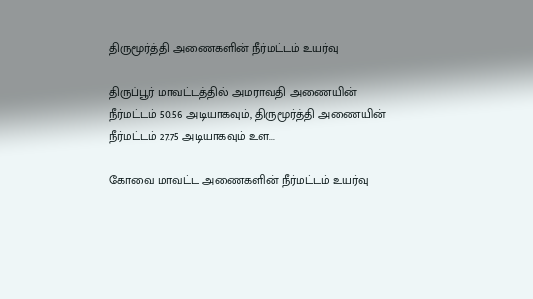திருமூர்த்தி அணைகளின் நீர்மட்டம் உயர்வு

திருப்பூர் மாவட்டத்தில் அமராவதி அணையின் நீர்மட்டம் 50.56 அடியாகவும், திருமூர்த்தி அணையின் நீர்மட்டம் 27.75 அடியாகவும் உள...

கோவை மாவட்ட அணைகளின் நீர்மட்டம் உயர்வு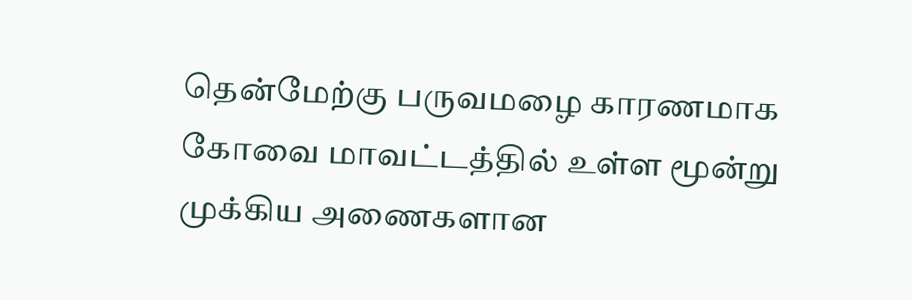தென்மேற்கு பருவமழை காரணமாக கோவை மாவட்டத்தில் உள்ள மூன்று முக்கிய அணைகளான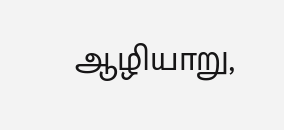ஆழியாறு,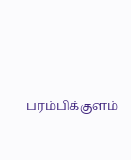பரம்பிக்குளம்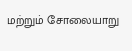மற்றும் சோலையாறு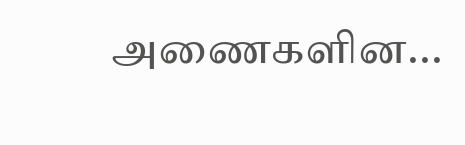அணைகளின...